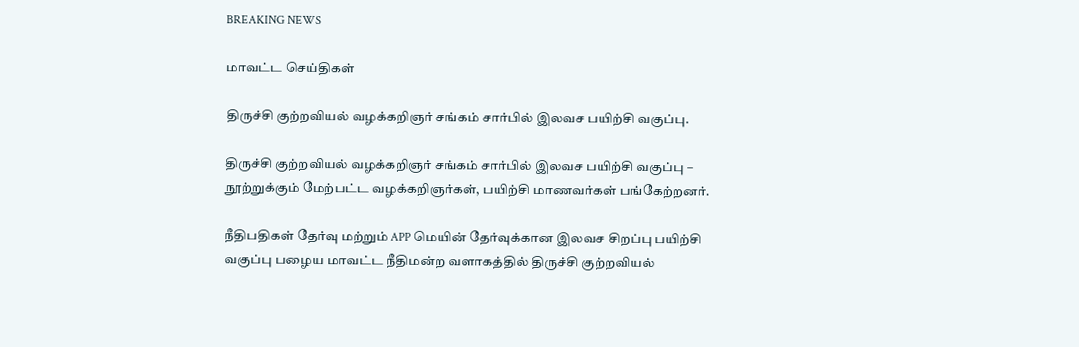BREAKING NEWS

மாவட்ட செய்திகள்

திருச்சி குற்றவியல் வழக்கறிஞர் சங்கம் சார்பில் இலவச பயிற்சி வகுப்பு.

திருச்சி குற்றவியல் வழக்கறிஞர் சங்கம் சார்பில் இலவச பயிற்சி வகுப்பு – நூற்றுக்கும் மேற்பட்ட வழக்கறிஞர்கள், பயிற்சி மாணவர்கள் பங்கேற்றனர்.

நீதிபதிகள் தேர்வு மற்றும் APP மெயின் தேர்வுக்கான இலவச சிறப்பு பயிற்சி வகுப்பு பழைய மாவட்ட நீதிமன்ற வளாகத்தில் திருச்சி குற்றவியல்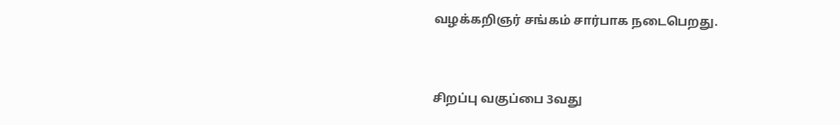வழக்கறிஞர் சங்கம் சார்பாக நடைபெறது.


சிறப்பு வகுப்பை 3வது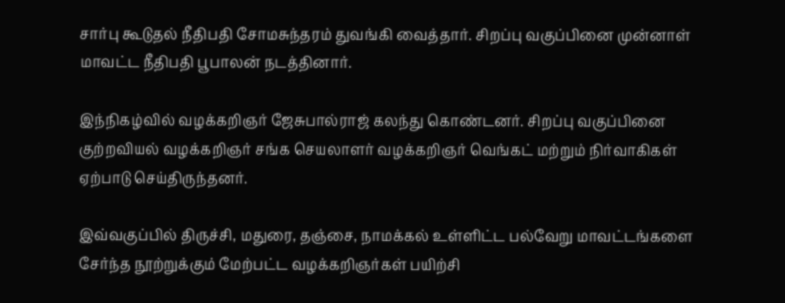சார்பு கூடுதல் நீதிபதி சோமசுந்தரம் துவங்கி வைத்தார். சிறப்பு வகுப்பினை முன்னாள் மாவட்ட நீதிபதி பூபாலன் நடத்தினார்.

இந்நிகழ்வில் வழக்கறிஞர் ஜேசுபால்ராஜ் கலந்து கொண்டனர். சிறப்பு வகுப்பினை குற்றவியல் வழக்கறிஞர் சங்க செயலாளர் வழக்கறிஞர் வெங்கட் மற்றும் நிர்வாகிகள் ஏற்பாடு செய்திருந்தனர்.

இவ்வகுப்பில் திருச்சி, மதுரை, தஞ்சை, நாமக்கல் உள்ளிட்ட பல்வேறு மாவட்டங்களை சேர்ந்த நூற்றுக்கும் மேற்பட்ட வழக்கறிஞர்கள் பயிற்சி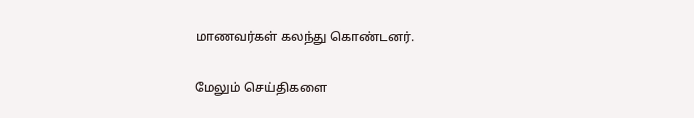மாணவர்கள் கலந்து கொண்டனர்.

மேலும் செய்திகளை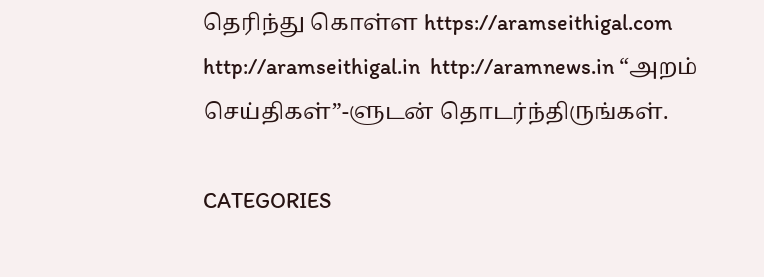தெரிந்து கொள்ள https://aramseithigal.com  http://aramseithigal.in  http://aramnews.in “அறம் செய்திகள்”-ளுடன் தொடர்ந்திருங்கள்.

CATEGORIES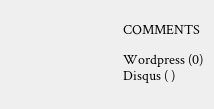COMMENTS

Wordpress (0)
Disqus ( )